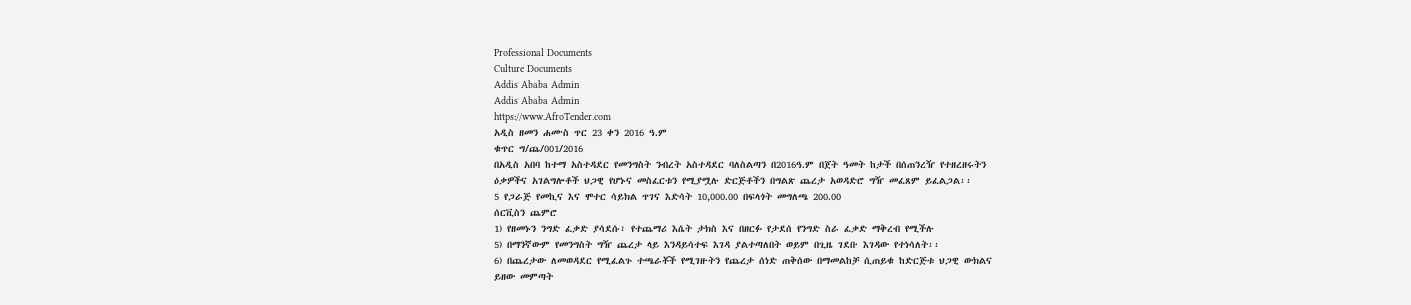Professional Documents
Culture Documents
Addis Ababa Admin
Addis Ababa Admin
https://www.AfroTender.com
አዲስ ዘመን ሐሙስ ጥር 23 ቀን 2016 ዓ.ም
ቁጥር ግ/ጨ/001/2016
በአዲስ አበባ ከተማ አስተዳደር የመንግስት ንብረት አስተዳደር ባለስልጣን በ2016ዓ.ም በጀት ዓመት ከታች በሰጠንረዥ የተዘረዘሩትን
ዕቃዎችና አገልግሎቶች ህጋዊ የሆኑና መስፈርቱን የሚያሟሉ ድርጅቶችን በግልጽ ጨረታ አወዳድሮ ግዥ መፈጸም ይፈልጋል፡፡
5 የጋራጅ የመኪና እና ሞተር ሳይክል ጥገና እድሳት 10,000.00 በፍላጎት መግለጫ 200.00
ሰርቪስን ጨምሮ
1) የዘመኑን ንግድ ፈቃድ ያሳደሱ፣ የተጨማሪ እሴት ታክስ እና በዘርፉ የታደሰ የንግድ ስራ ፈቃድ ማቅረብ የሚችሉ
5) በማንኛውም የመንግስት ግዥ ጨረታ ላይ እንዳይሳተፍ እገዳ ያልተጣለበት ወይም በጊዜ ገደቡ እገዳው የተነሳለት፡፡
6) በጨረታው ለመወዳደር የሚፈልጉ ተጫራቾች የሚገዙትን የጨረታ ሰነድ ጠቅሰው በማመልከቻ ሲጠይቁ ከድርጅቱ ህጋዊ ውክልና
ይዘው መምጣት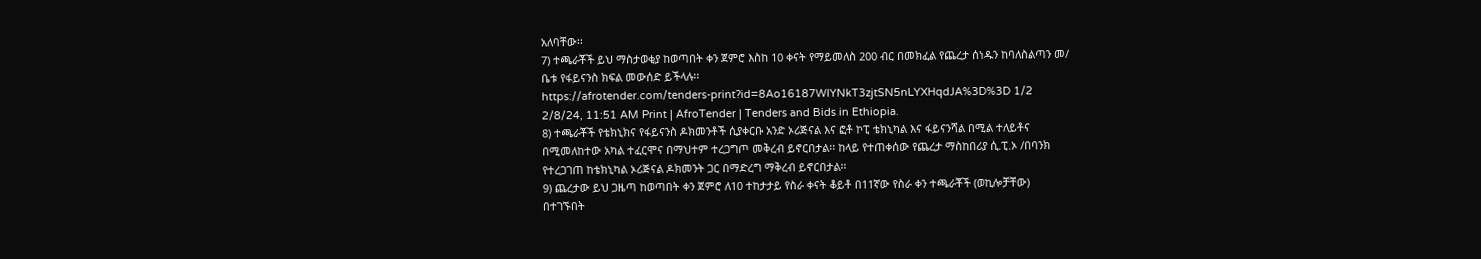አለባቸው፡፡
7) ተጫራቾች ይህ ማስታወቂያ ከወጣበት ቀን ጀምሮ እስከ 10 ቀናት የማይመለስ 200 ብር በመክፈል የጨረታ ሰነዱን ከባለስልጣን መ/
ቤቱ የፋይናንስ ክፍል መውሰድ ይችላሉ፡፡
https://afrotender.com/tenders-print?id=8Ao16187WIYNkT3zjtSN5nLYXHqdJA%3D%3D 1/2
2/8/24, 11:51 AM Print | AfroTender | Tenders and Bids in Ethiopia.
8) ተጫራቾች የቴክኒክና የፋይናንስ ዶክመንቶች ሲያቀርቡ አንድ ኦሪጅናል እና ፎቶ ኮፒ ቴክኒካል እና ፋይናንሻል በሚል ተለይቶና
በሚመለከተው አካል ተፈርሞና በማህተም ተረጋግጦ መቅረብ ይኖርበታል፡፡ ከላይ የተጠቀሰው የጨረታ ማስከበሪያ ሲ.ፒ.ኦ /በባንክ
የተረጋገጠ ከቴክኒካል ኦሪጅናል ዶክመንት ጋር በማድረግ ማቅረብ ይኖርበታል፡፡
9) ጨረታው ይህ ጋዜጣ ከወጣበት ቀን ጀምሮ ለ10 ተከታታይ የስራ ቀናት ቆይቶ በ11ኛው የስራ ቀን ተጫራቾች (ወኪሎቻቸው)
በተገኙበት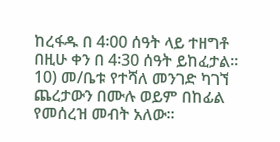ከረፋዱ በ 4፡00 ሰዓት ላይ ተዘግቶ በዚሁ ቀን በ 4፡30 ሰዓት ይከፈታል፡፡
10) መ/ቤቱ የተሻለ መንገድ ካገኘ ጨረታውን በሙሉ ወይም በከፊል የመሰረዝ መብት አለው፡፡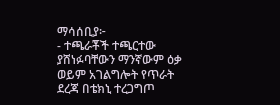ማሳሰቢያ፦
- ተጫራቾች ተጫርተው ያሸነፉባቸውን ማንኛውም ዕቃ ወይም አገልግሎት የጥራት ደረጃ በቴክኒ ተረጋግጦ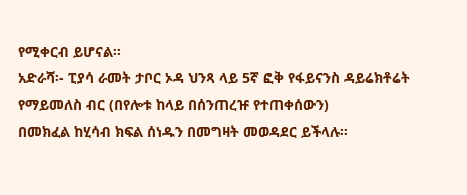የሚቀርብ ይሆናል፡፡
አድራሻ፡- ፒያሳ ራመት ታቦር ኦዳ ህንጻ ላይ 5ኛ ፎቅ የፋይናንስ ዳይሬክቶሬት የማይመለስ ብር (በየሎቱ ከላይ በሰንጠረዡ የተጠቀሰውን)
በመክፈል ከሂሳብ ክፍል ሰነዱን በመግዛት መወዳደር ይችላሉ፡፡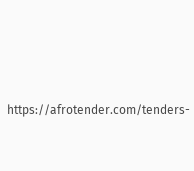https://afrotender.com/tenders-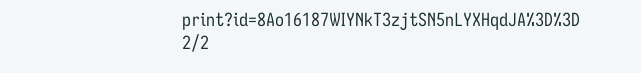print?id=8Ao16187WIYNkT3zjtSN5nLYXHqdJA%3D%3D 2/2